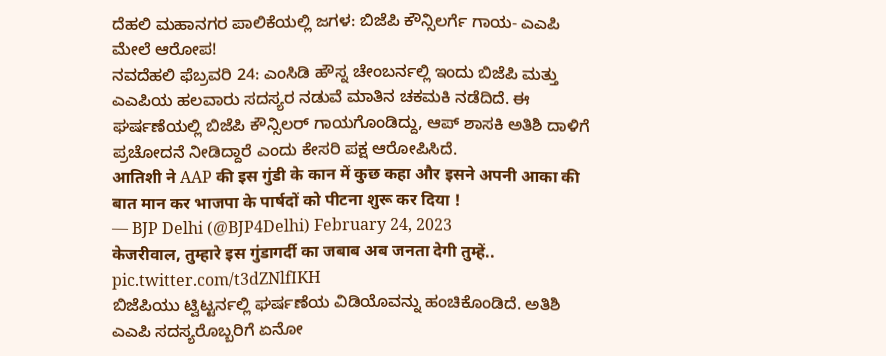ದೆಹಲಿ ಮಹಾನಗರ ಪಾಲಿಕೆಯಲ್ಲಿ ಜಗಳ: ಬಿಜೆಪಿ ಕೌನ್ಸಿಲರ್ಗೆ ಗಾಯ- ಎಎಪಿ ಮೇಲೆ ಆರೋಪ!
ನವದೆಹಲಿ ಫೆಬ್ರವರಿ 24: ಎಂಸಿಡಿ ಹೌಸ್ನ ಚೇಂಬರ್ನಲ್ಲಿ ಇಂದು ಬಿಜೆಪಿ ಮತ್ತು ಎಎಪಿಯ ಹಲವಾರು ಸದಸ್ಯರ ನಡುವೆ ಮಾತಿನ ಚಕಮಕಿ ನಡೆದಿದೆ. ಈ ಘರ್ಷಣೆಯಲ್ಲಿ ಬಿಜೆಪಿ ಕೌನ್ಸಿಲರ್ ಗಾಯಗೊಂಡಿದ್ದು, ಆಪ್ ಶಾಸಕಿ ಅತಿಶಿ ದಾಳಿಗೆ ಪ್ರಚೋದನೆ ನೀಡಿದ್ದಾರೆ ಎಂದು ಕೇಸರಿ ಪಕ್ಷ ಆರೋಪಿಸಿದೆ.
आतिशी ने AAP की इस गुंडी के कान में कुछ कहा और इसने अपनी आका की बात मान कर भाजपा के पार्षदों को पीटना शुरू कर दिया !
— BJP Delhi (@BJP4Delhi) February 24, 2023
केजरीवाल, तुम्हारे इस गुंडागर्दी का जबाब अब जनता देगी तुम्हें.. pic.twitter.com/t3dZNlfIKH
ಬಿಜೆಪಿಯು ಟ್ವಿಟ್ಟರ್ನಲ್ಲಿ ಘರ್ಷಣೆಯ ವಿಡಿಯೊವನ್ನು ಹಂಚಿಕೊಂಡಿದೆ. ಅತಿಶಿ ಎಎಪಿ ಸದಸ್ಯರೊಬ್ಬರಿಗೆ ಏನೋ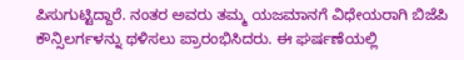ಪಿಸುಗುಟ್ಟಿದ್ದಾರೆ. ನಂತರ ಅವರು ತಮ್ಮ ಯಜಮಾನಗೆ ವಿಧೇಯರಾಗಿ ಬಿಜೆಪಿ ಕೌನ್ಸಿಲರ್ಗಳನ್ನು ಥಳಿಸಲು ಪ್ರಾರಂಭಿಸಿದರು. ಈ ಘರ್ಷಣೆಯಲ್ಲಿ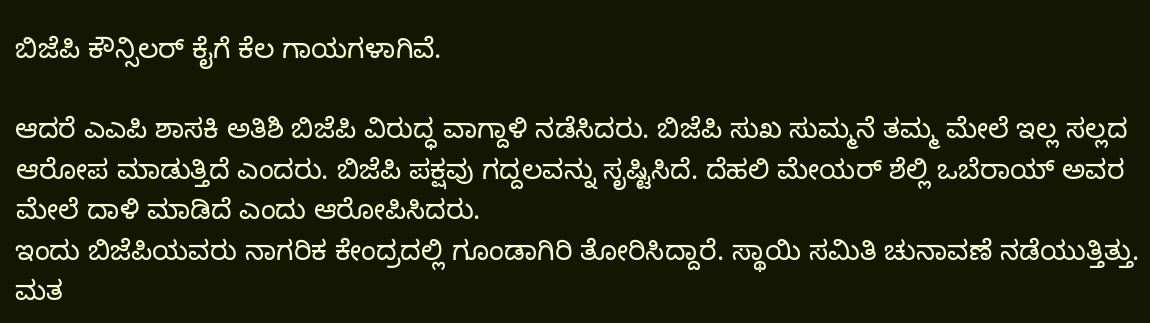ಬಿಜೆಪಿ ಕೌನ್ಸಿಲರ್ ಕೈಗೆ ಕೆಲ ಗಾಯಗಳಾಗಿವೆ.

ಆದರೆ ಎಎಪಿ ಶಾಸಕಿ ಅತಿಶಿ ಬಿಜೆಪಿ ವಿರುದ್ಧ ವಾಗ್ದಾಳಿ ನಡೆಸಿದರು. ಬಿಜೆಪಿ ಸುಖ ಸುಮ್ಮನೆ ತಮ್ಮ ಮೇಲೆ ಇಲ್ಲ ಸಲ್ಲದ ಆರೋಪ ಮಾಡುತ್ತಿದೆ ಎಂದರು. ಬಿಜೆಪಿ ಪಕ್ಷವು ಗದ್ದಲವನ್ನು ಸೃಷ್ಟಿಸಿದೆ. ದೆಹಲಿ ಮೇಯರ್ ಶೆಲ್ಲಿ ಒಬೆರಾಯ್ ಅವರ ಮೇಲೆ ದಾಳಿ ಮಾಡಿದೆ ಎಂದು ಆರೋಪಿಸಿದರು.
ಇಂದು ಬಿಜೆಪಿಯವರು ನಾಗರಿಕ ಕೇಂದ್ರದಲ್ಲಿ ಗೂಂಡಾಗಿರಿ ತೋರಿಸಿದ್ದಾರೆ. ಸ್ಥಾಯಿ ಸಮಿತಿ ಚುನಾವಣೆ ನಡೆಯುತ್ತಿತ್ತು. ಮತ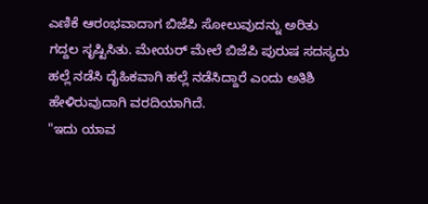ಎಣಿಕೆ ಆರಂಭವಾದಾಗ ಬಿಜೆಪಿ ಸೋಲುವುದನ್ನು ಅರಿತು ಗದ್ದಲ ಸೃಷ್ಟಿಸಿತು. ಮೇಯರ್ ಮೇಲೆ ಬಿಜೆಪಿ ಪುರುಷ ಸದಸ್ಯರು ಹಲ್ಲೆ ನಡೆಸಿ ದೈಹಿಕವಾಗಿ ಹಲ್ಲೆ ನಡೆಸಿದ್ದಾರೆ ಎಂದು ಅತಿಶಿ ಹೇಳಿರುವುದಾಗಿ ವರದಿಯಾಗಿದೆ.
"ಇದು ಯಾವ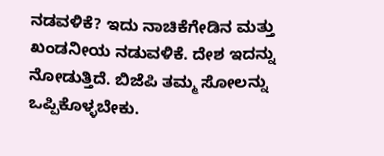ನಡವಳಿಕೆ? ಇದು ನಾಚಿಕೆಗೇಡಿನ ಮತ್ತು ಖಂಡನೀಯ ನಡುವಳಿಕೆ. ದೇಶ ಇದನ್ನು ನೋಡುತ್ತಿದೆ. ಬಿಜೆಪಿ ತಮ್ಮ ಸೋಲನ್ನು ಒಪ್ಪಿಕೊಳ್ಳಬೇಕು.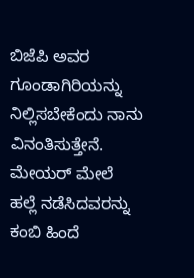ಬಿಜೆಪಿ ಅವರ ಗೂಂಡಾಗಿರಿಯನ್ನು ನಿಲ್ಲಿಸಬೇಕೆಂದು ನಾನು ವಿನಂತಿಸುತ್ತೇನೆ. ಮೇಯರ್ ಮೇಲೆ ಹಲ್ಲೆ ನಡೆಸಿದವರನ್ನು ಕಂಬಿ ಹಿಂದೆ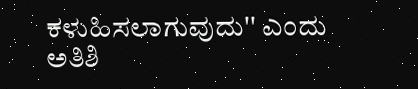ಕಳುಹಿಸಲಾಗುವುದು'' ಎಂದು ಅತಿಶಿ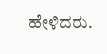ಹೇಳಿದರು.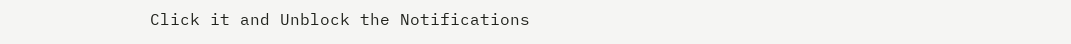Click it and Unblock the Notifications